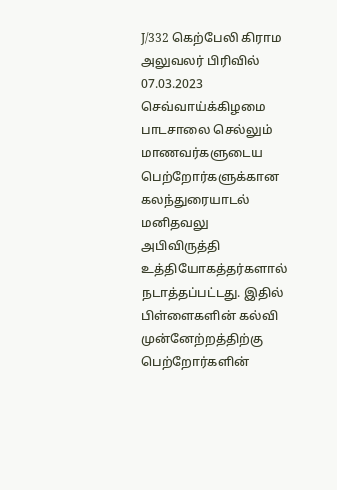J/332 கெற்பேலி கிராம அலுவலர் பிரிவில் 07.03.2023 செவ்வாய்க்கிழமை பாடசாலை செல்லும் மாணவர்களுடைய பெற்றோர்களுக்கான கலந்துரையாடல் மனிதவலு அபிவிருத்தி உத்தியோகத்தர்களால் நடாத்தப்பட்டது. இதில் பிள்ளைகளின் கல்வி முன்னேற்றத்திற்கு பெற்றோர்களின்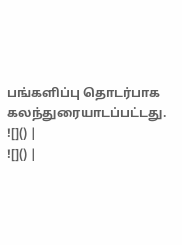பங்களிப்பு தொடர்பாக கலந்துரையாடப்பட்டது.
![]() |
![]() |